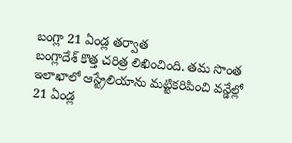బంగ్లా 21 ఏండ్ల తర్వాత
బంగ్లాదేశ్ కొత్త చరిత్ర లిఖించింది. తమ సొంత ఇలాఖాలో ఆస్ట్రేలియాను మట్టికరిపించి వన్డేల్లో 21 ఏండ్ల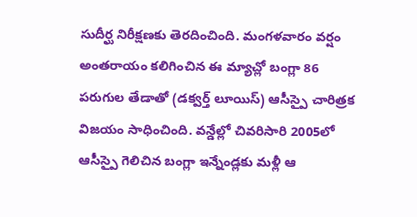సుదీర్ఘ నిరీక్షణకు తెరదించింది. మంగళవారం వర్షం అంతరాయం కలిగించిన ఈ మ్యాచ్లో బంగ్లా 86 పరుగుల తేడాతో (డక్వర్త్ లూయిస్) ఆసీస్పై చారిత్రక విజయం సాధించింది. వన్డేల్లో చివరిసారి 2005లో ఆసీస్పై గెలిచిన బంగ్లా ఇన్నేండ్లకు మళ్లీ ఆ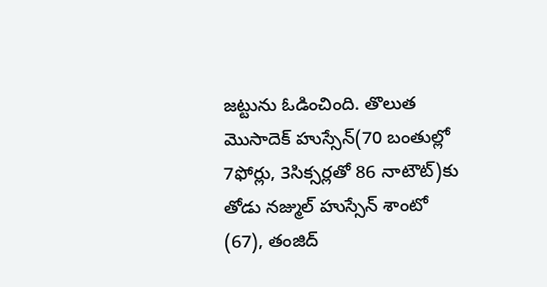జట్టును ఓడించింది. తొలుత మొసాదెక్ హుస్సేన్(70 బంతుల్లో 7ఫోర్లు, 3సిక్సర్లతో 86 నాటౌట్)కు తోడు నజ్ముల్ హుస్సేన్ శాంటో (67), తంజిద్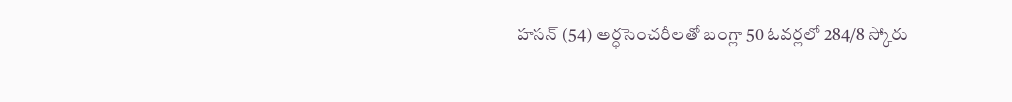హసన్ (54) అర్ధసెంచరీలతో బంగ్లా 50 ఓవర్లలో 284/8 స్కోరు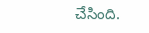చేసింది.